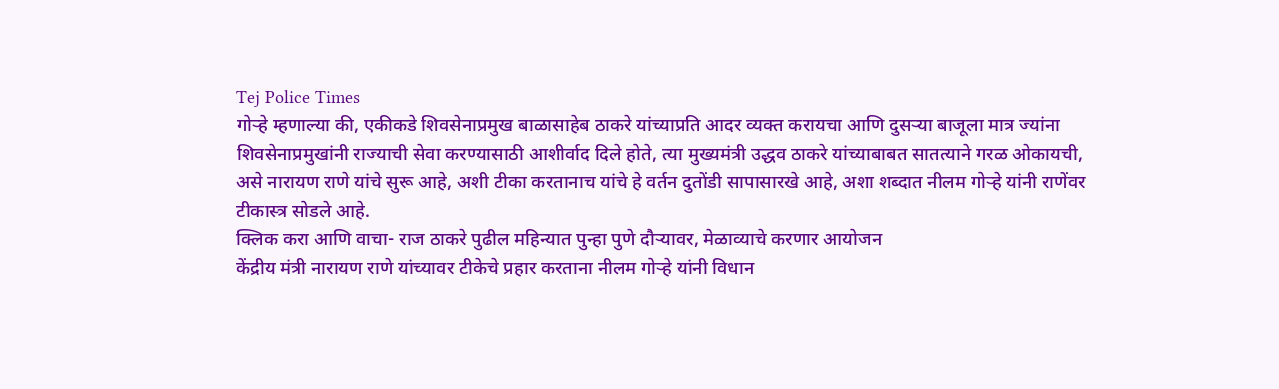Tej Police Times
गोऱ्हे म्हणाल्या की, एकीकडे शिवसेनाप्रमुख बाळासाहेब ठाकरे यांच्याप्रति आदर व्यक्त करायचा आणि दुसऱ्या बाजूला मात्र ज्यांना शिवसेनाप्रमुखांनी राज्याची सेवा करण्यासाठी आशीर्वाद दिले होते, त्या मुख्यमंत्री उद्धव ठाकरे यांच्याबाबत सातत्याने गरळ ओकायची, असे नारायण राणे यांचे सुरू आहे, अशी टीका करतानाच यांचे हे वर्तन दुतोंडी सापासारखे आहे, अशा शब्दात नीलम गोऱ्हे यांनी राणेंवर टीकास्त्र सोडले आहे.
क्लिक करा आणि वाचा- राज ठाकरे पुढील महिन्यात पुन्हा पुणे दौऱ्यावर, मेळाव्याचे करणार आयोजन
केंद्रीय मंत्री नारायण राणे यांच्यावर टीकेचे प्रहार करताना नीलम गोऱ्हे यांनी विधान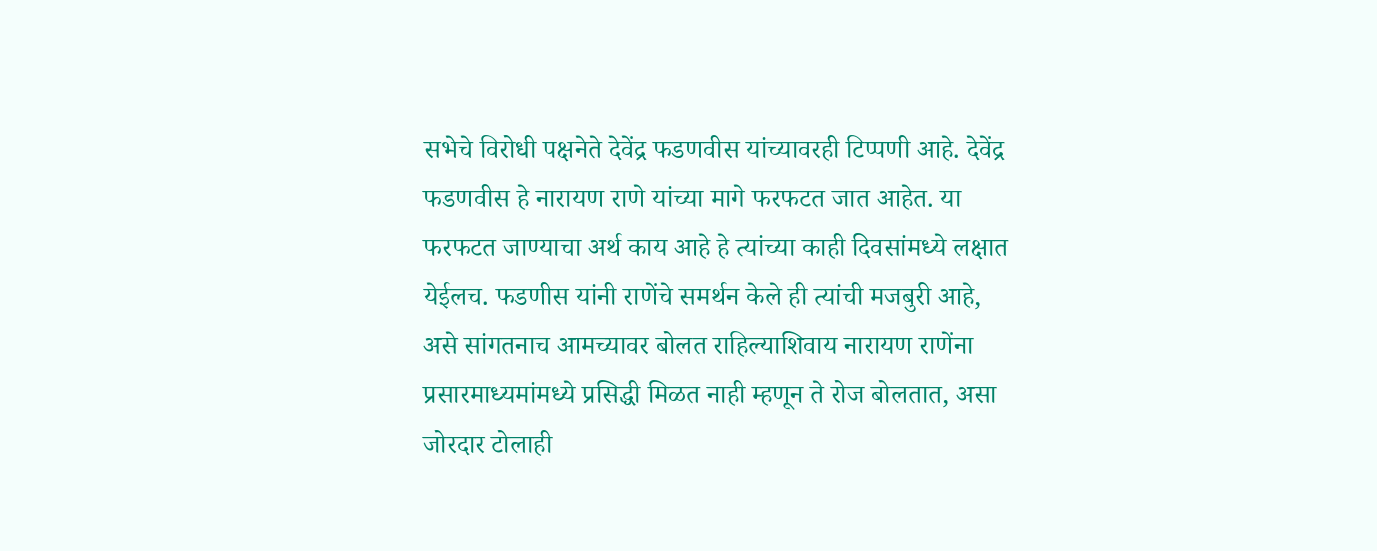सभेचे विरोधी पक्षनेते देवेंद्र फडणवीस यांच्यावरही टिप्पणी आहे. देवेंद्र फडणवीस हे नारायण राणे यांच्या मागे फरफटत जात आहेत. या फरफटत जाण्याचा अर्थ काय आहे हे त्यांच्या काही दिवसांमध्ये लक्षात येईलच. फडणीस यांनी राणेंचे समर्थन केले ही त्यांची मजबुरी आहे, असे सांगतनाच आमच्यावर बोलत राहिल्याशिवाय नारायण राणेंना प्रसारमाध्यमांमध्ये प्रसिद्धी मिळत नाही म्हणून ते रोज बोलतात, असा जोरदार टोलाही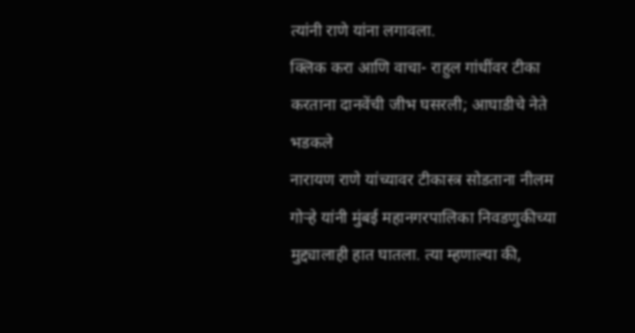त्यांनी राणे यांना लगावला.
क्लिक करा आणि वाचा- राहुल गांधींवर टीका करताना दानवेंची जीभ घसरली; आघाडीचे नेते भडकले
नारायण राणे यांच्यावर टीकास्त्र सोडताना नीलम गोऱ्हे यांनी मुंबई महानगरपालिका निवडणुकीच्या मुद्द्यालाही हात घातला. त्या म्हणाल्या की,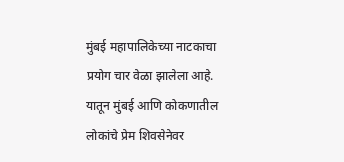मुंबई महापालिकेच्या नाटकाचा प्रयोग चार वेळा झालेला आहे. यातून मुंबई आणि कोकणातील लोकांचे प्रेम शिवसेनेवर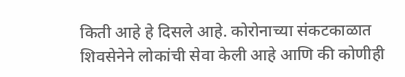किती आहे हे दिसले आहे. कोरोनाच्या संकटकाळात शिवसेनेने लोकांची सेवा केली आहे आणि की कोणीही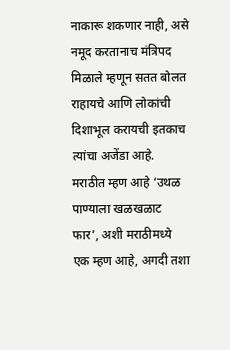नाकारू शकणार नाही, असे नमूद करतानाच मंत्रिपद मिळाले म्हणून सतत बोलत राहायचे आणि लोकांची दिशाभूल करायची इतकाच त्यांचा अजेंडा आहे. मराठीत म्हण आहे ‘उथळ पाण्याला खळखळाट फार’, अशी मराठीमध्ये एक म्हण आहे, अगदी तशा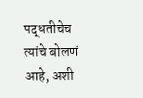पद्धतीचेच त्यांचे बोलणं आहे, अशी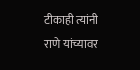टीकाही त्यांनी राणे यांच्यावर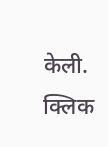केली.
क्लिक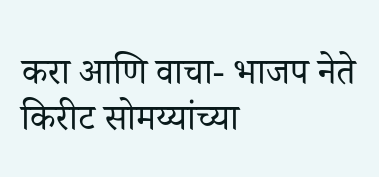करा आणि वाचा- भाजप नेते किरीट सोमय्यांच्या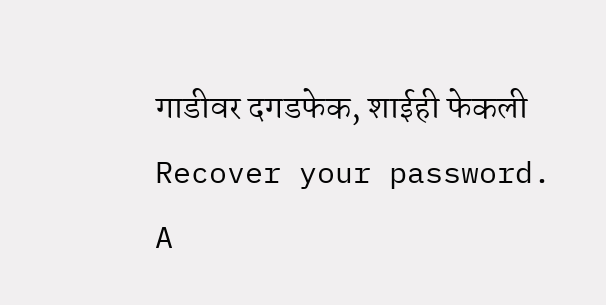गाडीवर दगडफेक, शाईही फेकली
Recover your password.
A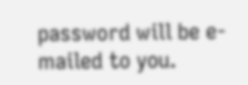password will be e-mailed to you.